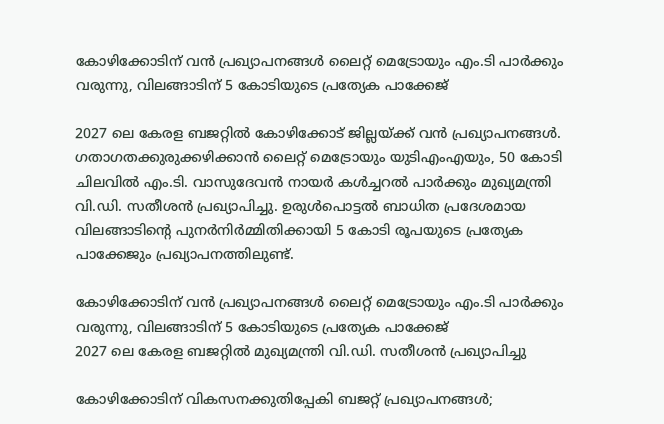കോഴിക്കോടിന് വൻ പ്രഖ്യാപനങ്ങൾ ലൈറ്റ് മെട്രോയും എം.ടി പാർക്കും വരുന്നു, വിലങ്ങാടിന് 5 കോടിയുടെ പ്രത്യേക പാക്കേജ്

2027 ലെ കേരള ബജറ്റിൽ കോഴിക്കോട് ജില്ലയ്ക്ക് വൻ പ്രഖ്യാപനങ്ങൾ. ഗതാഗതക്കുരുക്കഴിക്കാൻ ലൈറ്റ് മെട്രോയും യുടിഎംഎയും, 50 കോടി ചിലവിൽ എം.ടി. വാസുദേവൻ നായർ കൾച്ചറൽ പാർക്കും മുഖ്യമന്ത്രി വി.ഡി. സതീശൻ പ്രഖ്യാപിച്ചു. ഉരുൾപൊട്ടൽ ബാധിത പ്രദേശമായ വിലങ്ങാടിന്റെ പുനർനിർമ്മിതിക്കായി 5 കോടി രൂപയുടെ പ്രത്യേക പാക്കേജും പ്രഖ്യാപനത്തിലുണ്ട്.

കോഴിക്കോടിന് വൻ പ്രഖ്യാപനങ്ങൾ ലൈറ്റ് മെട്രോയും എം.ടി പാർക്കും വരുന്നു, വിലങ്ങാടിന് 5 കോടിയുടെ പ്രത്യേക പാക്കേജ്
2027 ലെ കേരള ബജറ്റിൽ മുഖ്യമന്ത്രി വി.ഡി. സതീശൻ പ്രഖ്യാപിച്ചു

കോഴിക്കോടിന് വികസനക്കുതിപ്പേകി ബജറ്റ് പ്രഖ്യാപനങ്ങൾ;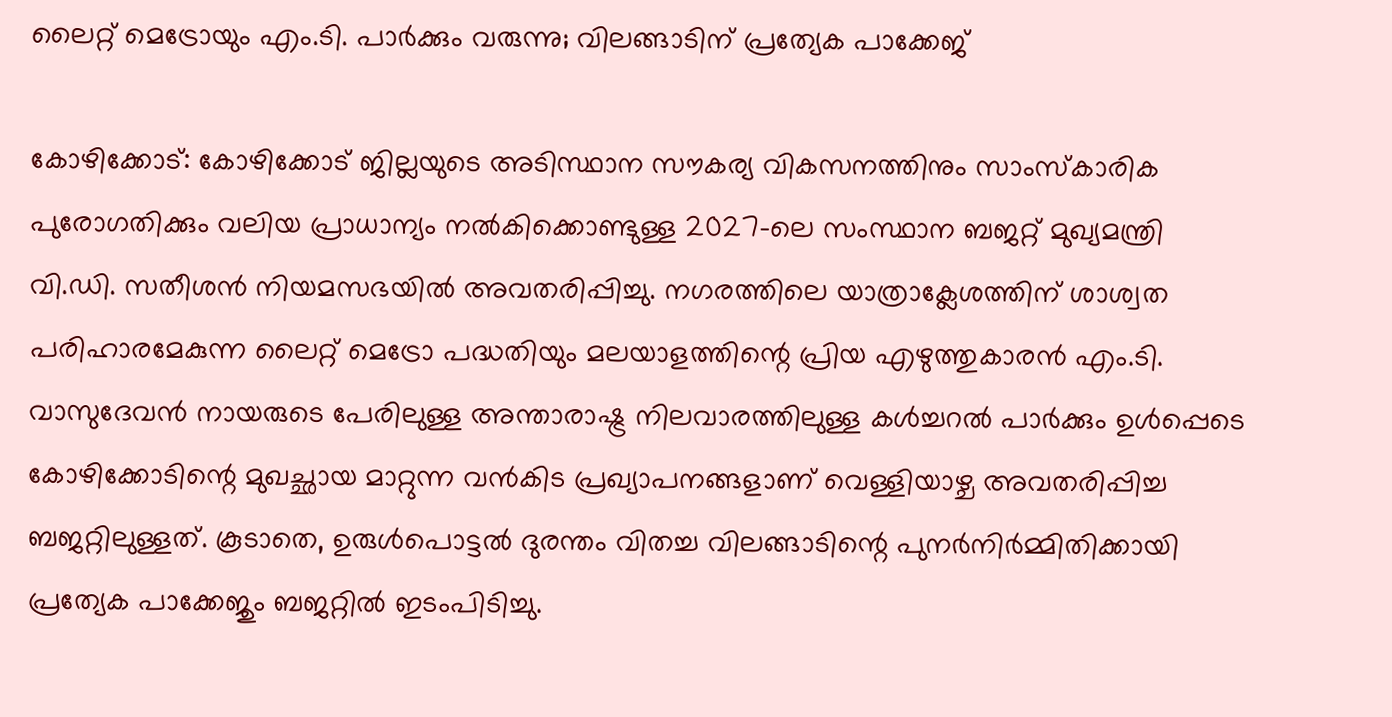ലൈറ്റ് മെട്രോയും എം.ടി. പാർക്കും വരുന്നു; വിലങ്ങാടിന് പ്രത്യേക പാക്കേജ്

കോഴിക്കോട്: കോഴിക്കോട് ജില്ലയുടെ അടിസ്ഥാന സൗകര്യ വികസനത്തിനും സാംസ്‌കാരിക പുരോഗതിക്കും വലിയ പ്രാധാന്യം നൽകിക്കൊണ്ടുള്ള 2027-ലെ സംസ്ഥാന ബജറ്റ് മുഖ്യമന്ത്രി വി.ഡി. സതീശൻ നിയമസഭയിൽ അവതരിപ്പിച്ചു. നഗരത്തിലെ യാത്രാക്ലേശത്തിന് ശാശ്വത പരിഹാരമേകുന്ന ലൈറ്റ് മെട്രോ പദ്ധതിയും മലയാളത്തിന്റെ പ്രിയ എഴുത്തുകാരന്‍ എം.ടി. വാസുദേവന്‍ നായരുടെ പേരിലുള്ള അന്താരാഷ്ട്ര നിലവാരത്തിലുള്ള കള്‍ച്ചറല്‍ പാര്‍ക്കും ഉൾപ്പെടെ കോഴിക്കോടിന്റെ മുഖച്ഛായ മാറ്റുന്ന വൻകിട പ്രഖ്യാപനങ്ങളാണ് വെള്ളിയാഴ്ച അവതരിപ്പിച്ച ബജറ്റിലുള്ളത്. കൂടാതെ, ഉരുള്‍പൊട്ടല്‍ ദുരന്തം വിതച്ച വിലങ്ങാടിന്റെ പുനര്‍നിര്‍മ്മിതിക്കായി പ്രത്യേക പാക്കേജും ബജറ്റില്‍ ഇടംപിടിച്ചു.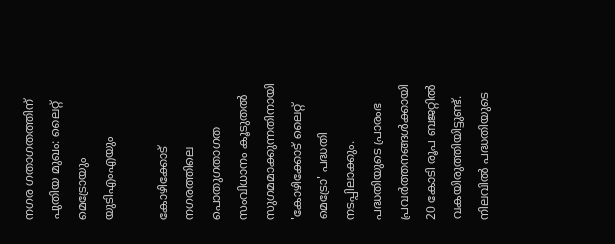നഗര ഗതാഗതത്തിന് പുതിയ മുഖം: ലൈറ്റ് മെട്രോയും യുടിഎംഎയും

കോഴിക്കോട് നഗരത്തിലെ പൊതുഗതാഗത സംവിധാനം കൂടുതൽ സുഗമമാക്കുന്നതിനായി 'കോഴിക്കോട് ലൈറ്റ് മെട്രോ' പദ്ധതി നടപ്പിലാക്കും. പദ്ധതിയുടെ പ്രാരംഭ പ്രവര്‍ത്തനങ്ങള്‍ക്കായി 20 കോടി രൂപ ബജറ്റില്‍ വകയിരുത്തിയിട്ടുണ്ട്. നിലവില്‍ പദ്ധതിയുടെ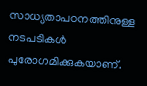സാധ്യതാപഠനത്തിനുള്ള നടപടികള്‍ പുരോഗമിക്കുകയാണ്.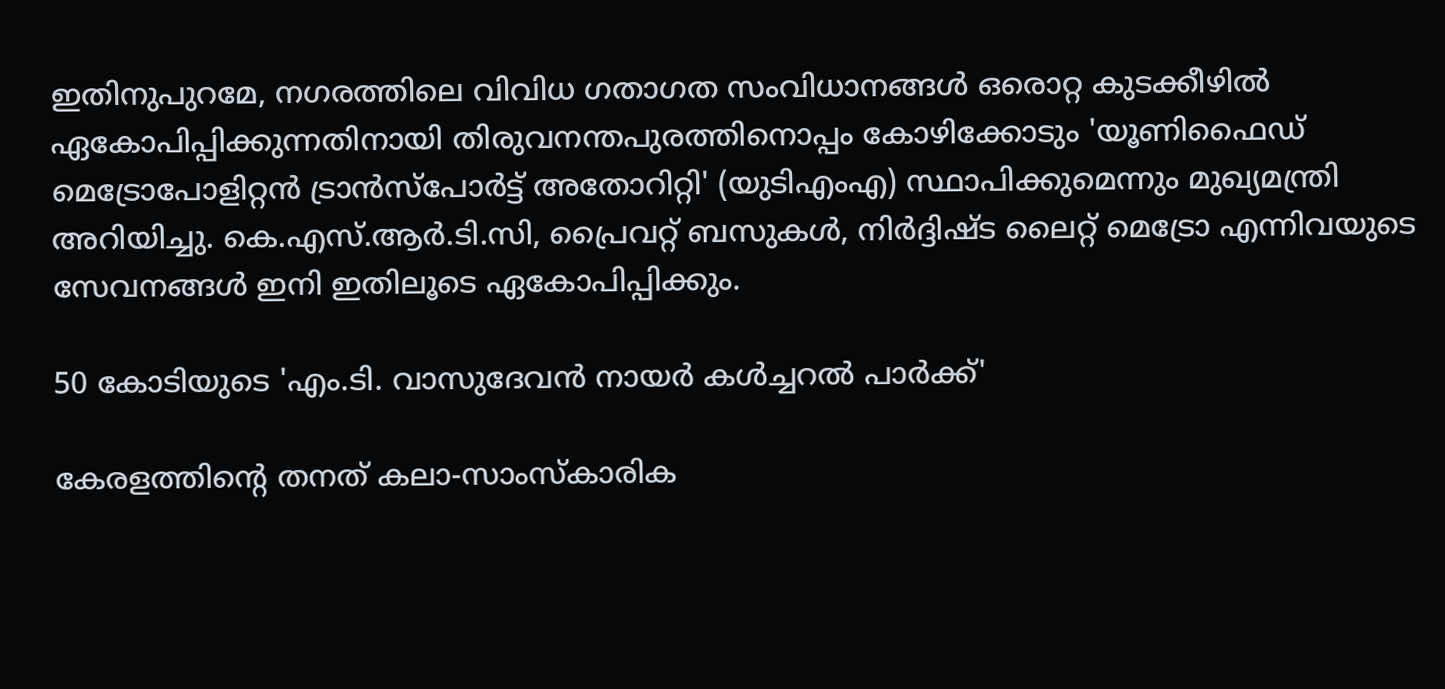ഇതിനുപുറമേ, നഗരത്തിലെ വിവിധ ഗതാഗത സംവിധാനങ്ങൾ ഒരൊറ്റ കുടക്കീഴിൽ ഏകോപിപ്പിക്കുന്നതിനായി തിരുവനന്തപുരത്തിനൊപ്പം കോഴിക്കോടും 'യൂണിഫൈഡ് മെട്രോപോളിറ്റന്‍ ട്രാന്‍സ്പോര്‍ട്ട് അതോറിറ്റി' (യുടിഎംഎ) സ്ഥാപിക്കുമെന്നും മുഖ്യമന്ത്രി അറിയിച്ചു. കെ.എസ്.ആർ.ടി.സി, പ്രൈവറ്റ് ബസുകൾ, നിർദ്ദിഷ്ട ലൈറ്റ് മെട്രോ എന്നിവയുടെ സേവനങ്ങൾ ഇനി ഇതിലൂടെ ഏകോപിപ്പിക്കും.

50 കോടിയുടെ 'എം.ടി. വാസുദേവന്‍ നായര്‍ കള്‍ച്ചറല്‍ പാര്‍ക്ക്'

കേരളത്തിന്റെ തനത് കലാ-സാംസ്‌കാരിക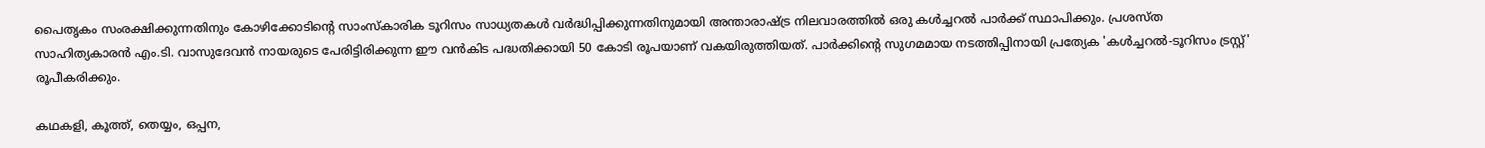പൈതൃകം സംരക്ഷിക്കുന്നതിനും കോഴിക്കോടിന്റെ സാംസ്‌കാരിക ടൂറിസം സാധ്യതകൾ വർദ്ധിപ്പിക്കുന്നതിനുമായി അന്താരാഷ്ട്ര നിലവാരത്തിൽ ഒരു കള്‍ച്ചറല്‍ പാര്‍ക്ക് സ്ഥാപിക്കും. പ്രശസ്ത സാഹിത്യകാരന്‍ എം.ടി. വാസുദേവന്‍ നായരുടെ പേരിട്ടിരിക്കുന്ന ഈ വൻകിട പദ്ധതിക്കായി 50 കോടി രൂപയാണ് വകയിരുത്തിയത്. പാർക്കിന്റെ സുഗമമായ നടത്തിപ്പിനായി പ്രത്യേക 'കള്‍ച്ചറല്‍-ടൂറിസം ട്രസ്റ്റ്' രൂപീകരിക്കും.

കഥകളി, കൂത്ത്, തെയ്യം, ഒപ്പന,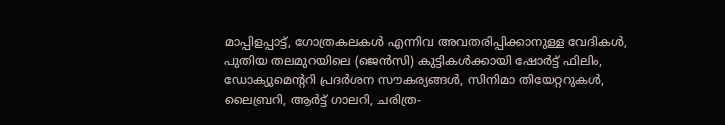മാപ്പിളപ്പാട്ട്, ഗോത്രകലകള്‍ എന്നിവ അവതരിപ്പിക്കാനുള്ള വേദികള്‍, പുതിയ തലമുറയിലെ (ജെന്‍സി) കുട്ടികള്‍ക്കായി ഷോര്‍ട്ട് ഫിലിം, ഡോക്യുമെന്ററി പ്രദര്‍ശന സൗകര്യങ്ങള്‍, സിനിമാ തിയേറ്ററുകള്‍, ലൈബ്രറി, ആര്‍ട്ട് ഗാലറി, ചരിത്ര-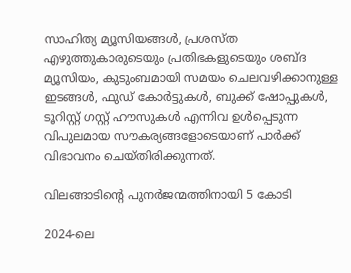സാഹിത്യ മ്യൂസിയങ്ങള്‍, പ്രശസ്ത എഴുത്തുകാരുടെയും പ്രതിഭകളുടെയും ശബ്ദ മ്യൂസിയം, കുടുംബമായി സമയം ചെലവഴിക്കാനുള്ള ഇടങ്ങള്‍, ഫുഡ് കോര്‍ട്ടുകള്‍, ബുക്ക് ഷോപ്പുകള്‍, ടൂറിസ്റ്റ് ഗസ്റ്റ് ഹൗസുകള്‍ എന്നിവ ഉൾപ്പെടുന്ന വിപുലമായ സൗകര്യങ്ങളോടെയാണ് പാർക്ക് വിഭാവനം ചെയ്തിരിക്കുന്നത്.

വിലങ്ങാടിന്റെ പുനർജന്മത്തിനായി 5 കോടി

2024-ലെ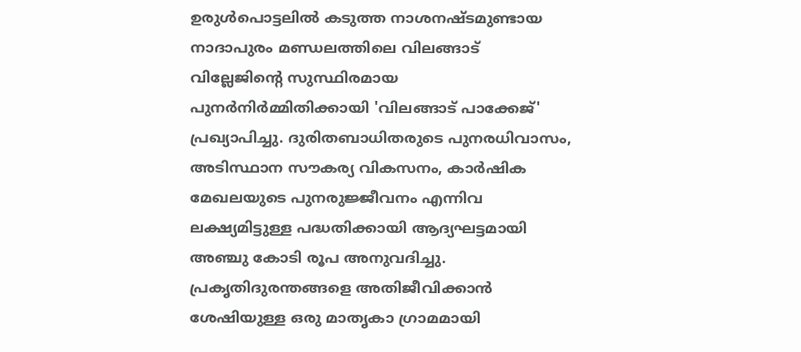ഉരുള്‍പൊട്ടലില്‍ കടുത്ത നാശനഷ്ടമുണ്ടായ നാദാപുരം മണ്ഡലത്തിലെ വിലങ്ങാട് വില്ലേജിന്റെ സുസ്ഥിരമായ പുനര്‍നിര്‍മ്മിതിക്കായി 'വിലങ്ങാട് പാക്കേജ്' പ്രഖ്യാപിച്ചു. ദുരിതബാധിതരുടെ പുനരധിവാസം, അടിസ്ഥാന സൗകര്യ വികസനം, കാര്‍ഷിക മേഖലയുടെ പുനരുജ്ജീവനം എന്നിവ ലക്ഷ്യമിട്ടുള്ള പദ്ധതിക്കായി ആദ്യഘട്ടമായി അഞ്ചു കോടി രൂപ അനുവദിച്ചു. പ്രകൃതിദുരന്തങ്ങളെ അതിജീവിക്കാന്‍ ശേഷിയുള്ള ഒരു മാതൃകാ ഗ്രാമമായി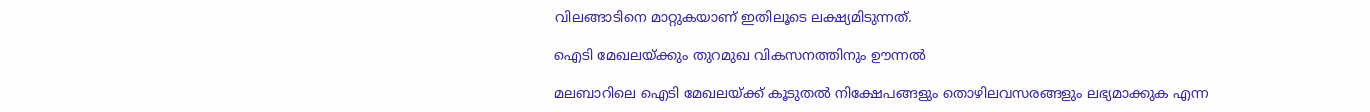വിലങ്ങാടിനെ മാറ്റുകയാണ് ഇതിലൂടെ ലക്ഷ്യമിടുന്നത്.

ഐടി മേഖലയ്ക്കും തുറമുഖ വികസനത്തിനും ഊന്നൽ

മലബാറിലെ ഐടി മേഖലയ്ക്ക് കൂടുതൽ നിക്ഷേപങ്ങളും തൊഴിലവസരങ്ങളും ലഭ്യമാക്കുക എന്ന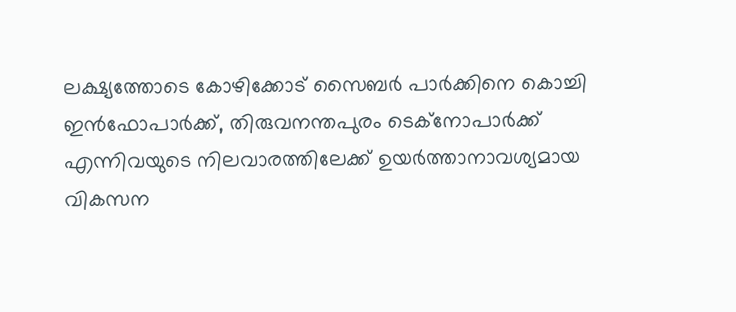ലക്ഷ്യത്തോടെ കോഴിക്കോട് സൈബര്‍ പാര്‍ക്കിനെ കൊച്ചി ഇന്‍ഫോപാര്‍ക്ക്, തിരുവനന്തപുരം ടെക്നോപാര്‍ക്ക് എന്നിവയുടെ നിലവാരത്തിലേക്ക് ഉയര്‍ത്താനാവശ്യമായ വികസന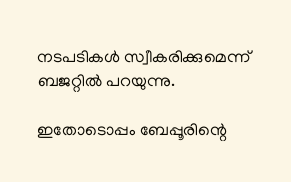നടപടികള്‍ സ്വീകരിക്കുമെന്ന് ബജറ്റിൽ പറയുന്നു.

ഇതോടൊപ്പം ബേപ്പൂരിന്റെ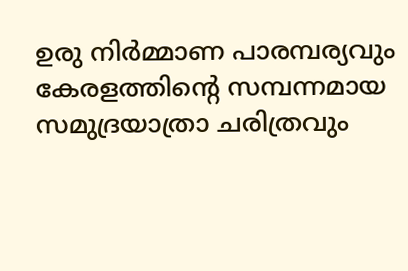ഉരു നിര്‍മ്മാണ പാരമ്പര്യവും കേരളത്തിന്റെ സമ്പന്നമായ സമുദ്രയാത്രാ ചരിത്രവും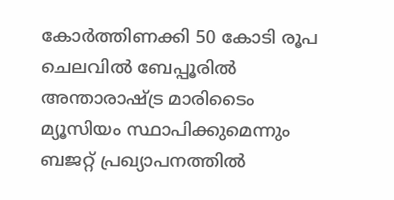കോര്‍ത്തിണക്കി 50 കോടി രൂപ ചെലവില്‍ ബേപ്പൂരിൽ അന്താരാഷ്ട്ര മാരിടൈം മ്യൂസിയം സ്ഥാപിക്കുമെന്നും ബജറ്റ് പ്രഖ്യാപനത്തിൽ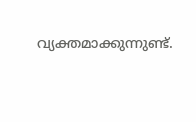വ്യക്തമാക്കുന്നുണ്ട്.